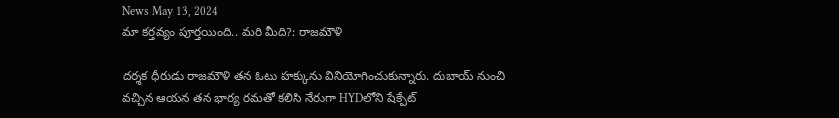News May 13, 2024
మా కర్తవ్యం పూర్తయింది.. మరి మీది?: రాజమౌళి

దర్శక ధీరుడు రాజమౌళి తన ఓటు హక్కును వినియోగించుకున్నారు. దుబాయ్ నుంచి వచ్చిన ఆయన తన భార్య రమతో కలిసి నేరుగా HYDలోని షేక్పేట్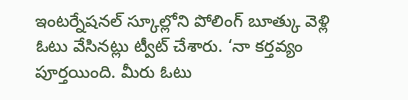ఇంటర్నేషనల్ స్కూల్లోని పోలింగ్ బూత్కు వెళ్లి ఓటు వేసినట్లు ట్వీట్ చేశారు. ‘నా కర్తవ్యం పూర్తయింది. మీరు ఓటు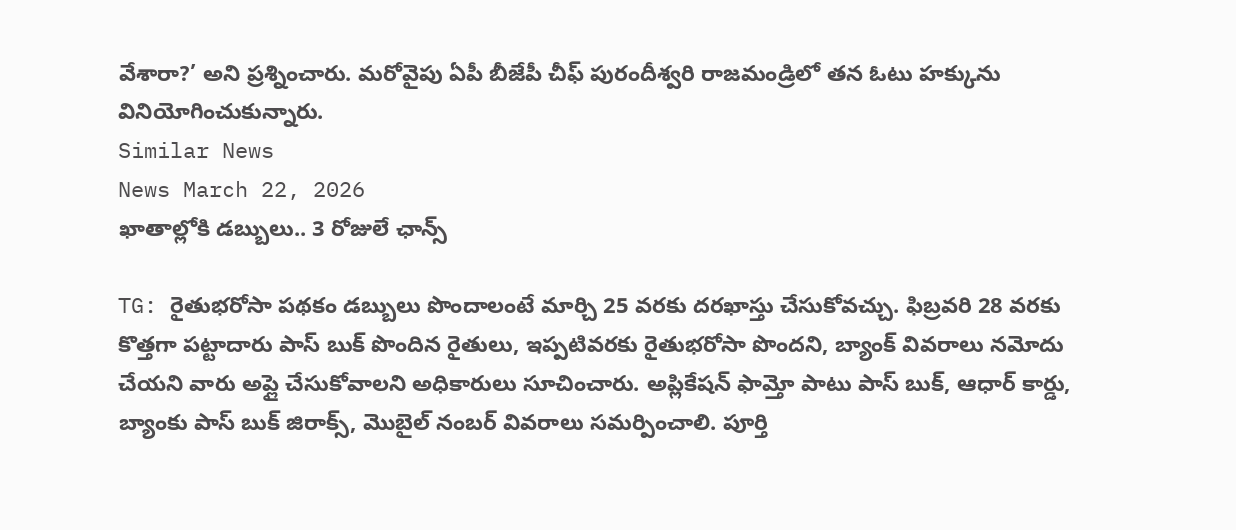వేశారా?’ అని ప్రశ్నించారు. మరోవైపు ఏపీ బీజేపీ చీఫ్ పురందీశ్వరి రాజమండ్రిలో తన ఓటు హక్కును వినియోగించుకున్నారు.
Similar News
News March 22, 2026
ఖాతాల్లోకి డబ్బులు.. 3 రోజులే ఛాన్స్

TG: రైతుభరోసా పథకం డబ్బులు పొందాలంటే మార్చి 25 వరకు దరఖాస్తు చేసుకోవచ్చు. ఫిబ్రవరి 28 వరకు కొత్తగా పట్టాదారు పాస్ బుక్ పొందిన రైతులు, ఇప్పటివరకు రైతుభరోసా పొందని, బ్యాంక్ వివరాలు నమోదు చేయని వారు అప్లై చేసుకోవాలని అధికారులు సూచించారు. అప్లికేషన్ ఫామ్తో పాటు పాస్ బుక్, ఆధార్ కార్డు, బ్యాంకు పాస్ బుక్ జిరాక్స్, మొబైల్ నంబర్ వివరాలు సమర్పించాలి. పూర్తి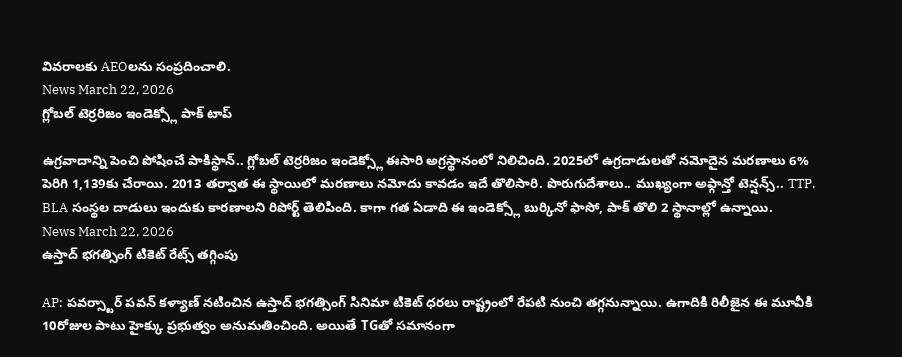వివరాలకు AEOలను సంప్రదించాలి.
News March 22, 2026
గ్లోబల్ టెర్రరిజం ఇండెక్స్లో పాక్ టాప్

ఉగ్రవాదాన్ని పెంచి పోషించే పాకిస్థాన్.. గ్లోబల్ టెర్రరిజం ఇండెక్స్లో ఈసారి అగ్రస్థానంలో నిలిచింది. 2025లో ఉగ్రదాడులతో నమోదైన మరణాలు 6% పెరిగి 1,139కు చేరాయి. 2013 తర్వాత ఈ స్థాయిలో మరణాలు నమోదు కావడం ఇదే తొలిసారి. పొరుగుదేశాలు.. ముఖ్యంగా అఫ్గాన్తో టెన్షన్స్.. TTP, BLA సంస్థల దాడులు ఇందుకు కారణాలని రిపోర్ట్ తెలిపింది. కాగా గత ఏడాది ఈ ఇండెక్స్లో బుర్కినో ఫాసో, పాక్ తొలి 2 స్థానాల్లో ఉన్నాయి.
News March 22, 2026
ఉస్తాద్ భగత్సింగ్ టికెట్ రేట్స్ తగ్గింపు

AP: పవర్స్టార్ పవన్ కళ్యాణ్ నటించిన ఉస్తాద్ భగత్సింగ్ సినిమా టికెట్ ధరలు రాష్ట్రంలో రేపటి నుంచి తగ్గనున్నాయి. ఉగాదికి రిలీజైన ఈ మూవీకి 10రోజుల పాటు హైక్కు ప్రభుత్వం అనుమతించింది. అయితే TGతో సమానంగా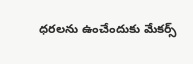ధరలను ఉంచేందుకు మేకర్స్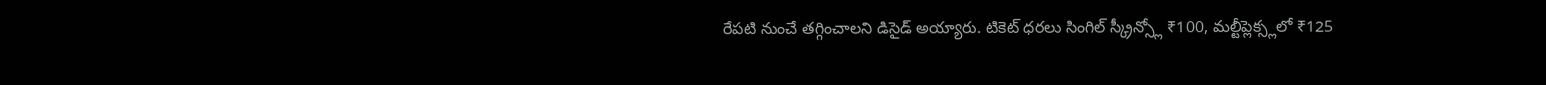రేపటి నుంచే తగ్గించాలని డిసైడ్ అయ్యారు. టికెట్ ధరలు సింగిల్ స్క్రీన్స్లో ₹100, మల్టీప్లెక్స్లలో ₹125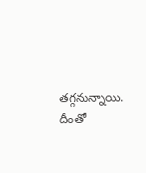తగ్గనున్నాయి. దీంతో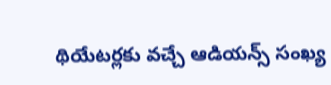థియేటర్లకు వచ్చే ఆడియన్స్ సంఖ్య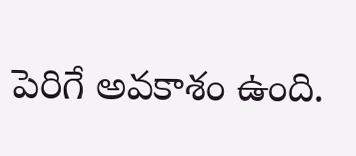పెరిగే అవకాశం ఉంది.